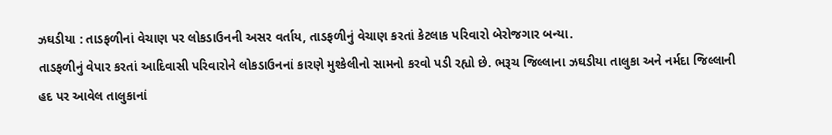ઝઘડીયા : તાડફળીનાં વેચાણ પર લોકડાઉનની અસર વર્તાય, તાડફળીનું વેચાણ કરતાં કેટલાક પરિવારો બેરોજગાર બન્યા.
તાડફળીનું વેપાર કરતાં આદિવાસી પરિવારોને લોકડાઉનનાં કારણે મુશ્કેલીનો સામનો કરવો પડી રહ્યો છે. ભરૂચ જિલ્લાના ઝઘડીયા તાલુકા અને નર્મદા જિલ્લાની હદ પર આવેલ તાલુકાનાં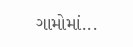ગામોમાં...